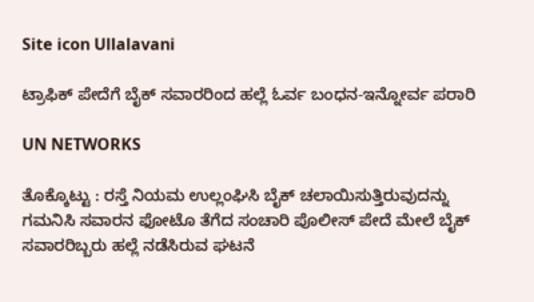Site icon Ullalavani

ಟ್ರಾಫಿಕ್ ಪೇದೆಗೆ ಬೈಕ್ ಸವಾರರಿಂದ ಹಲ್ಲೆ ಓರ್ವ ಬಂಧನ-ಇನ್ನೋರ್ವ ಪರಾರಿ

UN NETWORKS

ತೊಕ್ಕೊಟ್ಟು : ರಸ್ತೆ ನಿಯಮ ಉಲ್ಲಂಘಿಸಿ ಬೈಕ್ ಚಲಾಯಿಸುತ್ತಿರುವುದನ್ನು ಗಮನಿಸಿ ಸವಾರನ ಫೋಟೊ ತೆಗೆದ ಸಂಚಾರಿ ಪೊಲೀಸ್ ಪೇದೆ ಮೇಲೆ ಬೈಕ್ ಸವಾರರಿಬ್ಬರು ಹಲ್ಲೆ ನಡೆಸಿರುವ ಘಟನೆ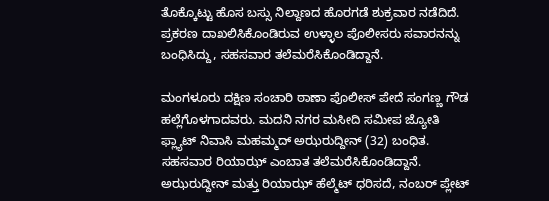ತೊಕ್ಕೊಟ್ಟು ಹೊಸ ಬಸ್ಸು ನಿಲ್ದಾಣದ ಹೊರಗಡೆ ಶುಕ್ರವಾರ ನಡೆದಿದೆ. ಪ್ರಕರಣ ದಾಖಲಿಸಿಕೊಂಡಿರುವ ಉಳ್ಳಾಲ ಪೊಲೀಸರು ಸವಾರನನ್ನು ಬಂಧಿಸಿದ್ದು, ಸಹಸವಾರ ತಲೆಮರೆಸಿಕೊಂಡಿದ್ದಾನೆ.

ಮಂಗಳೂರು ದಕ್ಷಿಣ ಸಂಚಾರಿ ಠಾಣಾ ಪೊಲೀಸ್ ಪೇದೆ ಸಂಗಣ್ಣ ಗೌಡ ಹಲ್ಲೆಗೊಳಗಾದವರು. ಮದನಿ ನಗರ ಮಸೀದಿ ಸಮೀಪ ಜ್ಯೋತಿ ಫ್ಲ್ಯಾಟ್ ನಿವಾಸಿ ಮಹಮ್ಮದ್ ಅಝರುದ್ದೀನ್ (32) ಬಂಧಿತ. ಸಹಸವಾರ ರಿಯಾಝ್ ಎಂಬಾತ ತಲೆಮರೆಸಿಕೊಂಡಿದ್ದಾನೆ. ಅಝರುದ್ದೀನ್ ಮತ್ತು ರಿಯಾಝ್ ಹೆಲ್ಮೆಟ್ ಧರಿಸದೆ, ನಂಬರ್ ಪ್ಲೇಟ್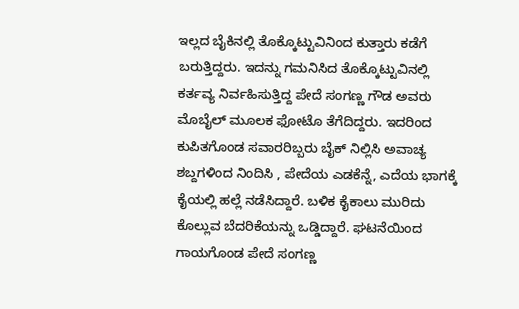ಇಲ್ಲದ ಬೈಕಿನಲ್ಲಿ ತೊಕ್ಕೊಟ್ಟುವಿನಿಂದ ಕುತ್ತಾರು ಕಡೆಗೆ ಬರುತ್ತಿದ್ದರು. ಇದನ್ನು ಗಮನಿಸಿದ ತೊಕ್ಕೊಟ್ಟುವಿನಲ್ಲಿ ಕರ್ತವ್ಯ ನಿರ್ವಹಿಸುತ್ತಿದ್ದ ಪೇದೆ ಸಂಗಣ್ಣ ಗೌಡ ಅವರು ಮೊಬೈಲ್ ಮೂಲಕ ಫೋಟೊ ತೆಗೆದಿದ್ದರು. ಇದರಿಂದ ಕುಪಿತಗೊಂಡ ಸವಾರರಿಬ್ಬರು ಬೈಕ್ ನಿಲ್ಲಿಸಿ ಅವಾಚ್ಯ ಶಬ್ದಗಳಿಂದ ನಿಂದಿಸಿ , ಪೇದೆಯ ಎಡಕೆನ್ನೆ, ಎದೆಯ ಭಾಗಕ್ಕೆ ಕೈಯಲ್ಲಿ ಹಲ್ಲೆ ನಡೆಸಿದ್ದಾರೆ. ಬಳಿಕ ಕೈಕಾಲು ಮುರಿದು ಕೊಲ್ಲುವ ಬೆದರಿಕೆಯನ್ನು ಒಡ್ಡಿದ್ದಾರೆ. ಘಟನೆಯಿಂದ ಗಾಯಗೊಂಡ ಪೇದೆ ಸಂಗಣ್ಣ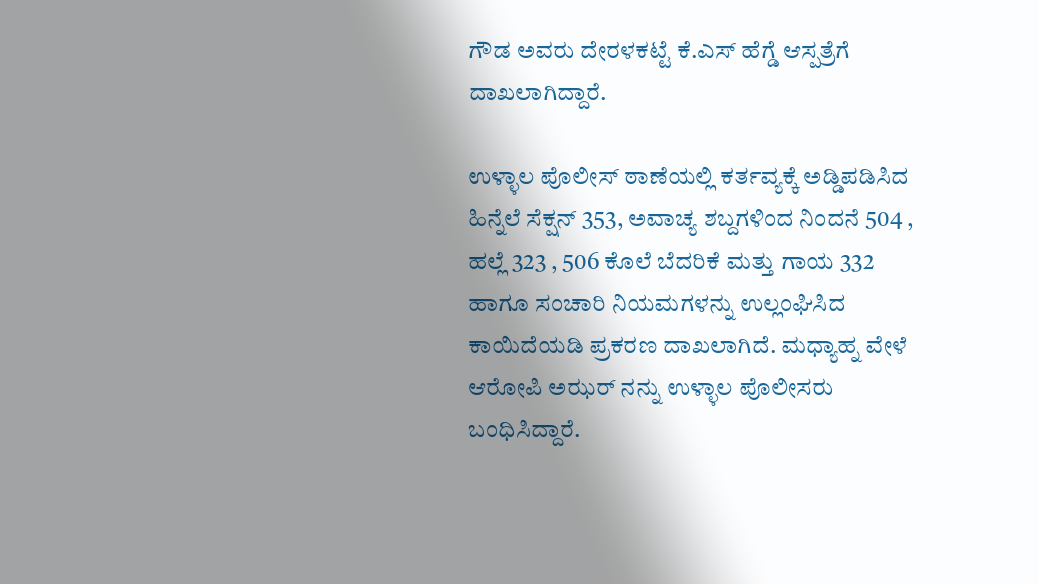ಗೌಡ ಅವರು ದೇರಳಕಟ್ಟೆ ಕೆ.ಎಸ್ ಹೆಗ್ಡೆ ಆಸ್ಪತ್ರೆಗೆ ದಾಖಲಾಗಿದ್ದಾರೆ.

ಉಳ್ಳಾಲ ಪೊಲೀಸ್ ಠಾಣೆಯಲ್ಲಿ ಕರ್ತವ್ಯಕ್ಕೆ ಅಡ್ಡಿಪಡಿಸಿದ ಹಿನ್ನೆಲೆ ಸೆಕ್ಷನ್ 353, ಅವಾಚ್ಯ ಶಬ್ದಗಳಿಂದ ನಿಂದನೆ 504 , ಹಲ್ಲೆ 323 , 506 ಕೊಲೆ ಬೆದರಿಕೆ ಮತ್ತು ಗಾಯ 332 ಹಾಗೂ ಸಂಚಾರಿ ನಿಯಮಗಳನ್ನು ಉಲ್ಲಂಘಿಸಿದ ಕಾಯಿದೆಯಡಿ ಪ್ರಕರಣ ದಾಖಲಾಗಿದೆ. ಮಧ್ಯಾಹ್ನ ವೇಳೆ ಆರೋಪಿ ಅಝರ್ ನನ್ನು ಉಳ್ಳಾಲ ಪೊಲೀಸರು ಬಂಧಿಸಿದ್ದಾರೆ.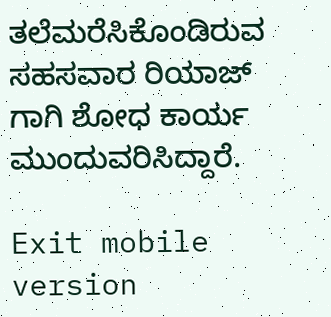ತಲೆಮರೆಸಿಕೊಂಡಿರುವ ಸಹಸವಾರ ರಿಯಾಜ್ ಗಾಗಿ ಶೋಧ ಕಾರ್ಯ ಮುಂದುವರಿಸಿದ್ದಾರೆ.

Exit mobile version